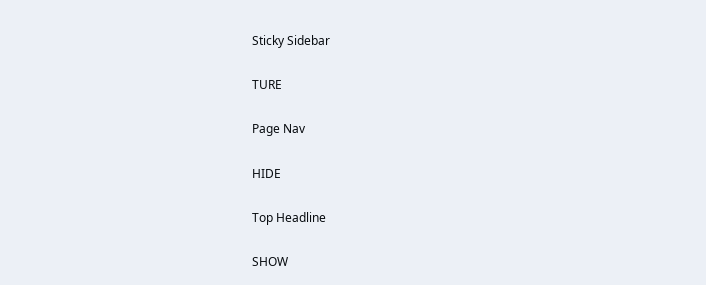Sticky Sidebar

TURE

Page Nav

HIDE

Top Headline

SHOW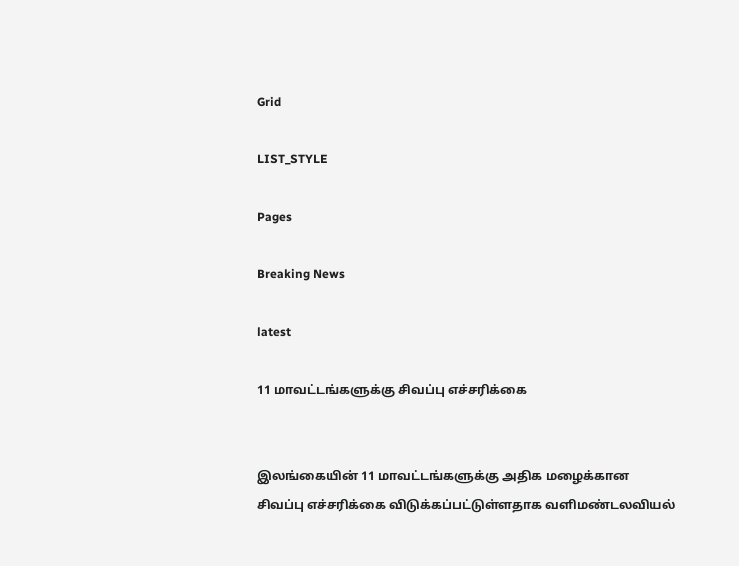Grid

LIST_STYLE

Pages

Breaking News

latest

11 மாவட்டங்களுக்கு சிவப்பு எச்சரிக்கை


இலங்கையின் 11 மாவட்டங்களுக்கு அதிக மழைக்கான சிவப்பு எச்சரிக்கை விடுக்கப்பட்டுள்ளதாக வளிமண்டலவியல்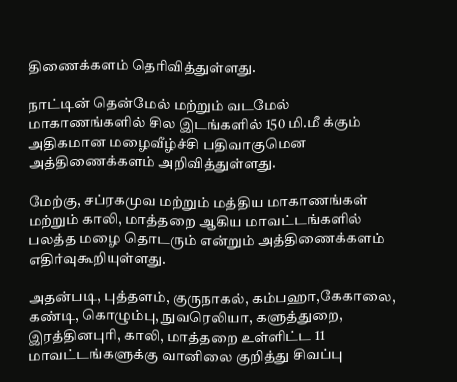திணைக்களம் தெரிவித்துள்ளது.

நாட்டின் தென்மேல் மற்றும் வடமேல் மாகாணங்களில் சில இடங்களில் 150 மி.மீ க்கும் அதிகமான மழைவீழ்ச்சி பதிவாகுமென அத்திணைக்களம் அறிவித்துள்ளது.

மேற்கு, சப்ரகமுவ மற்றும் மத்திய மாகாணங்கள் மற்றும் காலி, மாத்தறை ஆகிய மாவட்டங்களில் பலத்த மழை தொடரும் என்றும் அத்திணைக்களம் எதிர்வுகூறியுள்ளது.

அதன்படி, புத்தளம், குருநாகல், கம்பஹா,கேகாலை, கண்டி, கொழும்பு, நுவரெலியா, களுத்துறை, இரத்தினபுரி, காலி, மாத்தறை உள்ளிட்ட 11 மாவட்டங்களுக்கு வானிலை குறித்து சிவப்பு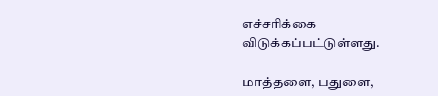எச்சரிக்கை விடுக்கப்பட்டுள்ளது.

மாத்தளை, பதுளை,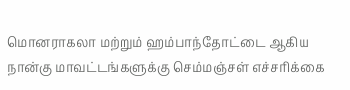மொனராகலா மற்றும் ஹம்பாந்தோட்டை ஆகிய நான்கு மாவட்டங்களுக்கு செம்மஞ்சள் எச்சரிக்கை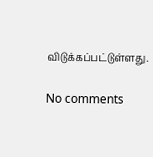விடுக்கப்பட்டுள்ளது.

No comments